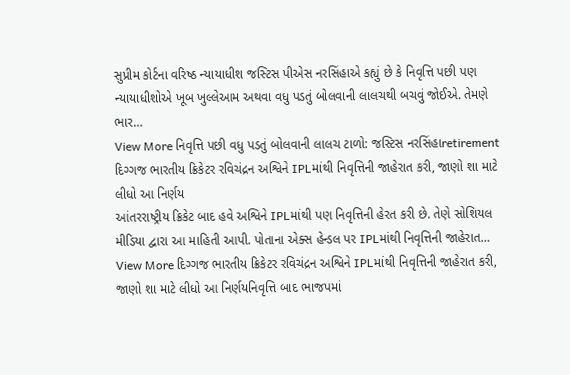સુપ્રીમ કોર્ટના વરિષ્ઠ ન્યાયાધીશ જસ્ટિસ પીએસ નરસિંહાએ કહ્યું છે કે નિવૃત્તિ પછી પણ ન્યાયાધીશોએ ખૂબ ખુલ્લેઆમ અથવા વધુ પડતું બોલવાની લાલચથી બચવું જોઈએ. તેમણે ભાર…
View More નિવૃત્તિ પછી વધુ પડતું બોલવાની લાલચ ટાળો: જસ્ટિસ નરસિંહાretirement
દિગ્ગજ ભારતીય ક્રિકેટર રવિચંદ્રન અશ્વિને IPLમાંથી નિવૃત્તિની જાહેરાત કરી, જાણો શા માટે લીધો આ નિર્ણય
આંતરરાષ્ટ્રીય ક્રિકેટ બાદ હવે અશ્વિને IPLમાંથી પણ નિવૃત્તિની હેરત કરી છે. તેણે સોશિયલ મીડિયા દ્વારા આ માહિતી આપી. પોતાના એક્સ હેન્ડલ પર IPLમાંથી નિવૃત્તિની જાહેરાત…
View More દિગ્ગજ ભારતીય ક્રિકેટર રવિચંદ્રન અશ્વિને IPLમાંથી નિવૃત્તિની જાહેરાત કરી, જાણો શા માટે લીધો આ નિર્ણયનિવૃત્તિ બાદ ભાજપમાં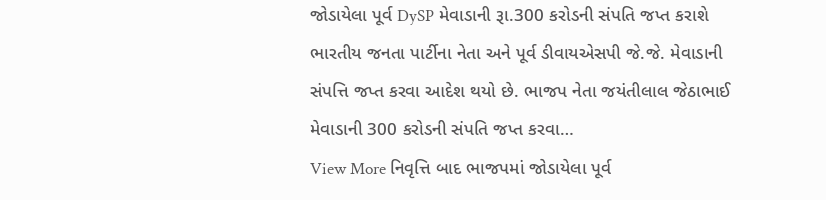જોડાયેલા પૂર્વ DySP મેવાડાની રૂા.300 કરોડની સંપતિ જપ્ત કરાશે
ભારતીય જનતા પાર્ટીના નેતા અને પૂર્વ ડીવાયએસપી જે.જે. મેવાડાની સંપત્તિ જપ્ત કરવા આદેશ થયો છે. ભાજપ નેતા જયંતીલાલ જેઠાભાઈ મેવાડાની 300 કરોડની સંપતિ જપ્ત કરવા…
View More નિવૃત્તિ બાદ ભાજપમાં જોડાયેલા પૂર્વ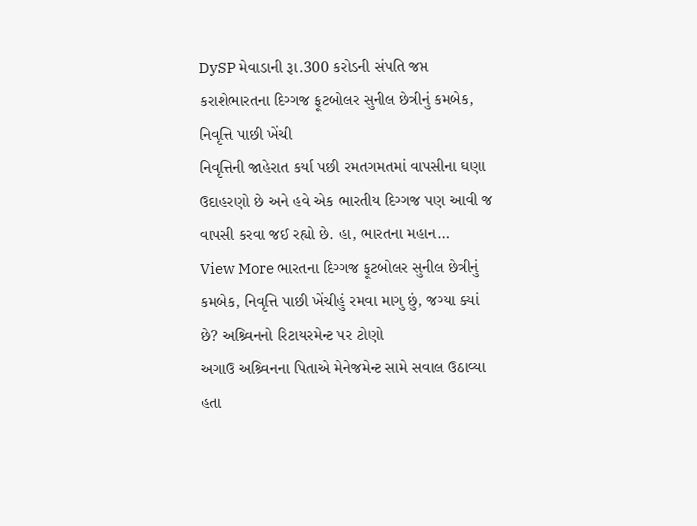DySP મેવાડાની રૂા.300 કરોડની સંપતિ જપ્ત કરાશેભારતના દિગ્ગજ ફૂટબોલર સુનીલ છેત્રીનું કમબેક, નિવૃત્તિ પાછી ખેંચી
નિવૃત્તિની જાહેરાત કર્યા પછી રમતગમતમાં વાપસીના ઘણા ઉદાહરણો છે અને હવે એક ભારતીય દિગ્ગજ પણ આવી જ વાપસી કરવા જઈ રહ્યો છે. હા, ભારતના મહાન…
View More ભારતના દિગ્ગજ ફૂટબોલર સુનીલ છેત્રીનું કમબેક, નિવૃત્તિ પાછી ખેંચીહું રમવા માગુ છું, જગ્યા ક્યાં છે? અશ્ર્વિનનો રિટાયરમેન્ટ પર ટોણો
અગાઉ અશ્ર્વિનના પિતાએ મેનેજમેન્ટ સામે સવાલ ઉઠાવ્યા હતા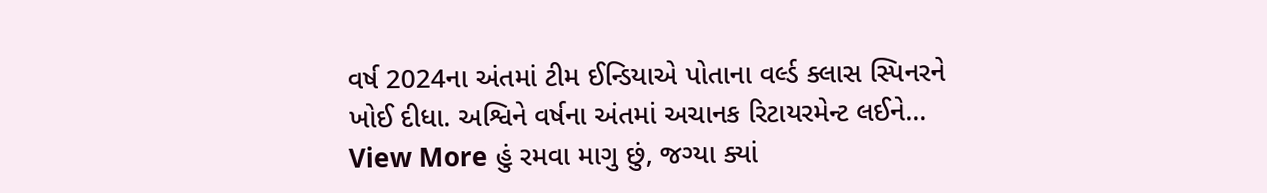વર્ષ 2024ના અંતમાં ટીમ ઈન્ડિયાએ પોતાના વર્લ્ડ ક્લાસ સ્પિનરને ખોઈ દીધા. અશ્વિને વર્ષના અંતમાં અચાનક રિટાયરમેન્ટ લઈને…
View More હું રમવા માગુ છું, જગ્યા ક્યાં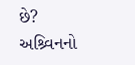છે? અશ્ર્વિનનો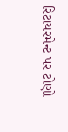રિટાયરમેન્ટ પર ટોણો